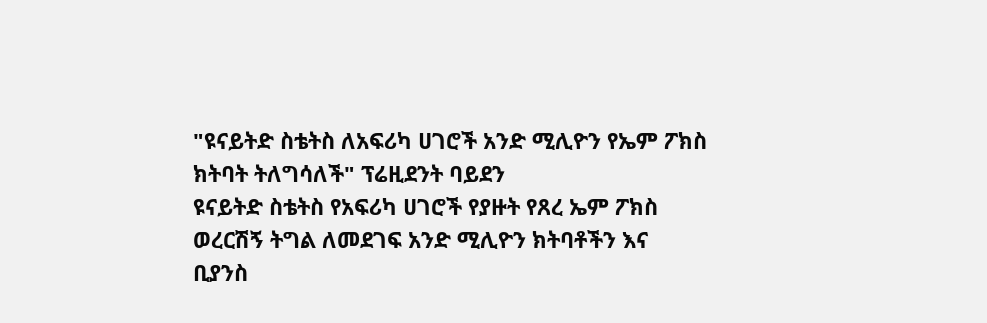"ዩናይትድ ስቴትስ ለአፍሪካ ሀገሮች አንድ ሚሊዮን የኤም ፖክስ ክትባት ትለግሳለች" ፕሬዚደንት ባይደን
ዩናይትድ ስቴትስ የአፍሪካ ሀገሮች የያዙት የጸረ ኤም ፖክስ ወረርሽኝ ትግል ለመደገፍ አንድ ሚሊዮን ክትባቶችን እና ቢያንስ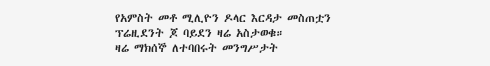የአምስት መቶ ሚሊዮን ዶላር እርዳታ መስጠቷን ፕሬዚደንት ጆ ባይደን ዛሬ አስታወቁ።
ዛሬ ማክሰኞ ለተባበሩት መንግሥታት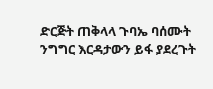ድርጅት ጠቅላላ ጉባኤ ባሰሙት ንግግር እርዳታውን ይፋ ያደረጉት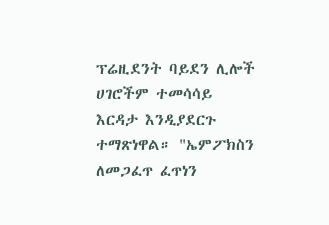ፕሬዚደንት ባይደን ሊሎች ሀገሮችም ተመሳሳይ እርዳታ እንዲያደርጉ ተማጽነዋል። "ኤምፖክስን ለመጋፈጥ ፈጥነን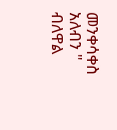መንቀሳቀስ አለብን " ብለዋል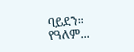ባይደን።
የዓለም...